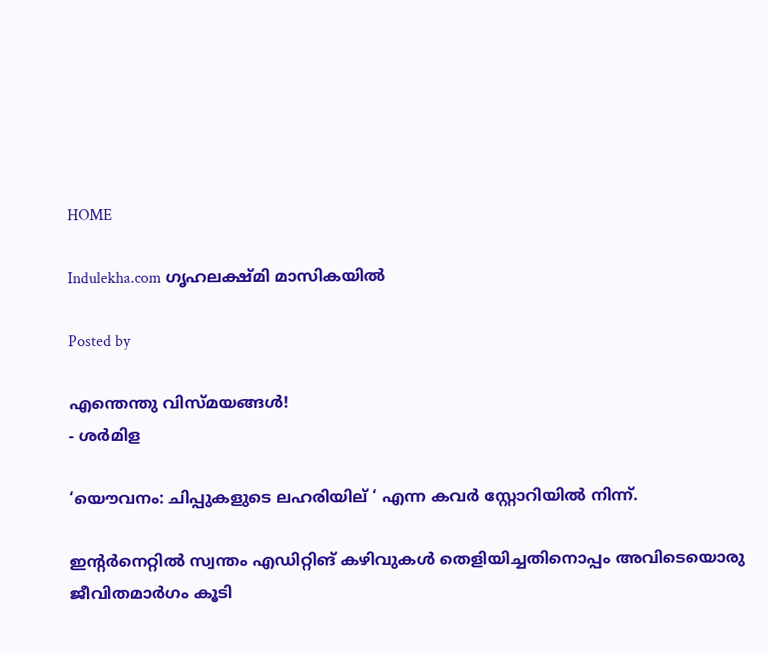HOME

Indulekha.com ഗൃഹലക്ഷ്‌മി മാസികയില്‍

Posted by

എന്തെന്തു വിസ്മയങ്ങള്‍!
- ശര്‍മിള

‘യൌവനം: ചിപ്പുകളുടെ ലഹരിയില് ‘ എന്ന കവര്‍ സ്റ്റോറിയില്‍ നിന്ന്.

ഇന്റര്‍‌നെറ്റില്‍ സ്വന്തം എഡിറ്റിങ് കഴിവുകള്‍ തെളിയിച്ചതിനൊപ്പം അവിടെയൊരു ജീവിതമാര്‍ഗം കൂടി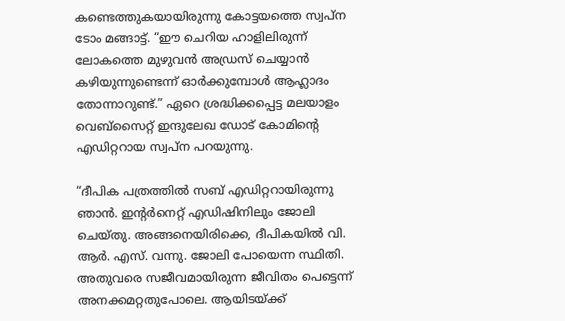കണ്ടെത്തുകയായിരുന്നു കോട്ടയത്തെ സ്വപ്ന ടോം മങ്ങാട്ട്. “ഈ ചെറിയ ഹാളിലിരുന്ന് ലോകത്തെ മുഴുവന്‍ അഡ്രസ് ചെയ്യാന്‍ കഴിയുന്നുണ്ടെന്ന് ഓര്‍ക്കുമ്പോള്‍ ആഹ്ലാദം തോന്നാറുണ്ട്.” ഏറെ ശ്രദ്ധിക്കപ്പെട്ട മലയാളം വെബ്‌സൈറ്റ് ഇന്ദുലേഖ ഡോട് കോമിന്റെ എഡിറ്ററാ‍യ സ്വപ്ന പറയുന്നു.

“ദീപിക പത്രത്തില്‍ സബ് എഡിറ്ററായിരുന്നു ഞാന്‍. ഇന്റര്‍നെറ്റ് എഡിഷിനിലും ജോലി ചെയ്തു. അങ്ങനെയിരിക്കെ, ദീപികയില്‍ വി. ആര്‍. എസ്. വന്നു. ജോലി പോയെന്ന സ്ഥിതി. അതുവരെ സജീവമായിരുന്ന ജീവിതം പെട്ടെന്ന് അനക്കമറ്റതുപോലെ. ആയിടയ്ക്ക്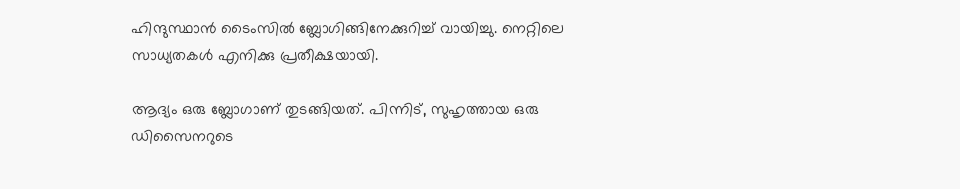ഹിന്ദുസ്ഥാന്‍ ടൈംസില്‍ ബ്ലോഗിങ്ങിനേക്കുറിച്ച് വായിച്ചു. നെറ്റിലെ സാധ്യതകള്‍ എനിക്കു പ്രതീക്ഷയായി.

ആദ്യം ഒരു ബ്ലോഗാണ് തുടങ്ങിയത്. പിന്നിട്, സുഹൃത്തായ ഒരു ഡിസൈനറുടെ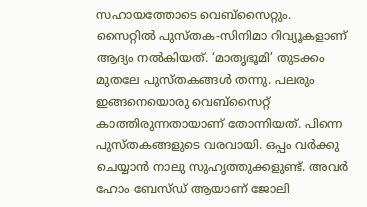സഹായത്തോടെ വെബ്‌സൈറ്റും. സൈറ്റില്‍ പുസ്തക-സിനിമാ റിവ്യൂകളാണ് ആദ്യം നല്‍കിയത്. ‘മാതൃഭൂമി’ തുടക്കം മുതലേ പുസ്തകങ്ങള്‍ തന്നു. പലരും ഇങ്ങനെയൊരു വെബ്‌സൈറ്റ് കാത്തിരുന്നതായാണ് തോന്നിയത്. പിന്നെ പുസ്തകങ്ങളുടെ വരവായി. ഒപ്പം വര്‍ക്കു ചെയ്യാന്‍ നാലു സുഹൃത്തുക്കളുണ്ട്. അവര്‍ ഹോം ബേസ്‌ഡ് ആയാണ് ജോലി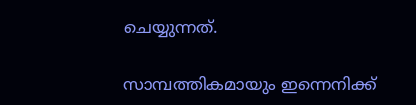ചെയ്യുന്നത്.

സാമ്പത്തികമായും ഇന്നെനിക്ക്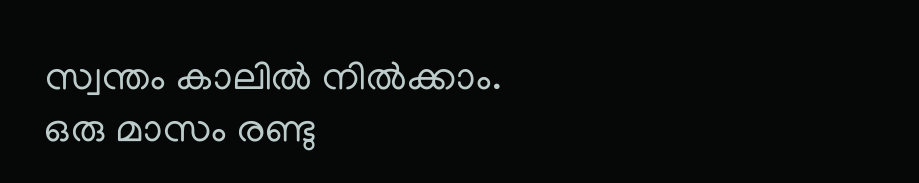സ്വന്തം കാലില്‍ നില്‍ക്കാം. ഒരു മാസം രണ്ടു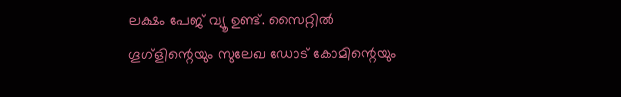ലക്ഷം പേജ് വ്യൂ ഉണ്ട്. സൈറ്റില്‍ ഗൂഗ്‌ളിന്റെയും സുലേഖ ഡോട് കോമിന്റെയും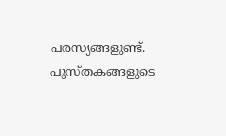പരസ്യങ്ങളുണ്ട്. പുസ്തകങ്ങളുടെ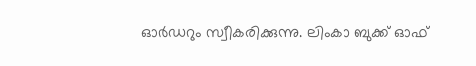ഓര്‍ഡറും സ്വീകരിക്കുന്നു. ലിംകാ ബുക്ക് ഓഫ്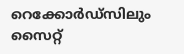റെക്കോര്‍ഡ്‌സിലും സൈറ്റ്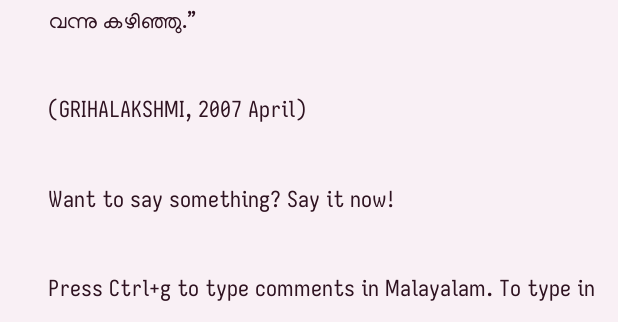വന്നു കഴിഞ്ഞു.”

(GRIHALAKSHMI, 2007 April)

Want to say something? Say it now!

Press Ctrl+g to type comments in Malayalam. To type in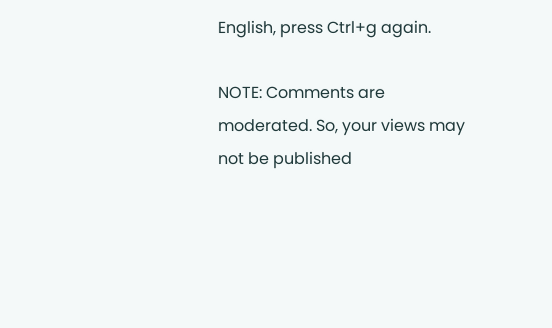English, press Ctrl+g again.

NOTE: Comments are moderated. So, your views may not be published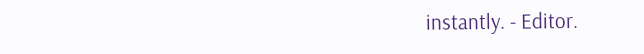instantly. - Editor.